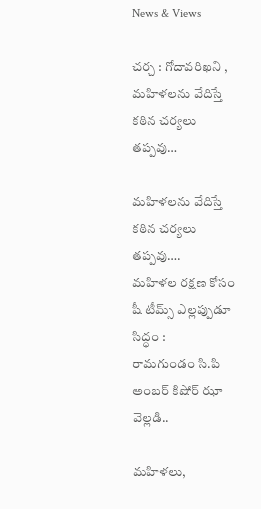News & Views

చర్చ : గోదావరిఖని , మహిళలను వేదిస్తే కఠిన చర్యలు తప్పవు…

మహిళలను వేదిస్తే కఠిన చర్యలు తప్పవు….
మహిళల రక్షణ కోసం షీ టీమ్స్ ఎల్లప్పుడూ సిద్ధం :
రామగుండం సి.పి అంబర్ కిషోర్ ఝా వెల్లడి..

మహిళలు,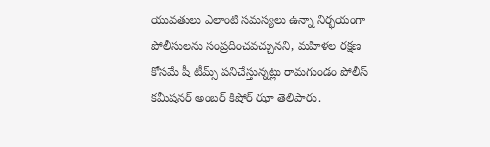యువతులు ఎలాంటి సమస్యలు ఉన్నా నిర్భయంగా పోలీసులను సంప్రదించవచ్చునని, మహిళల రక్షణ కోసమే షీ టీమ్స్ పనిచేస్తున్నట్లు రామగుండం పోలీస్ కమీషనర్ అంబర్ కిషోర్ ఝా తెలిపారు.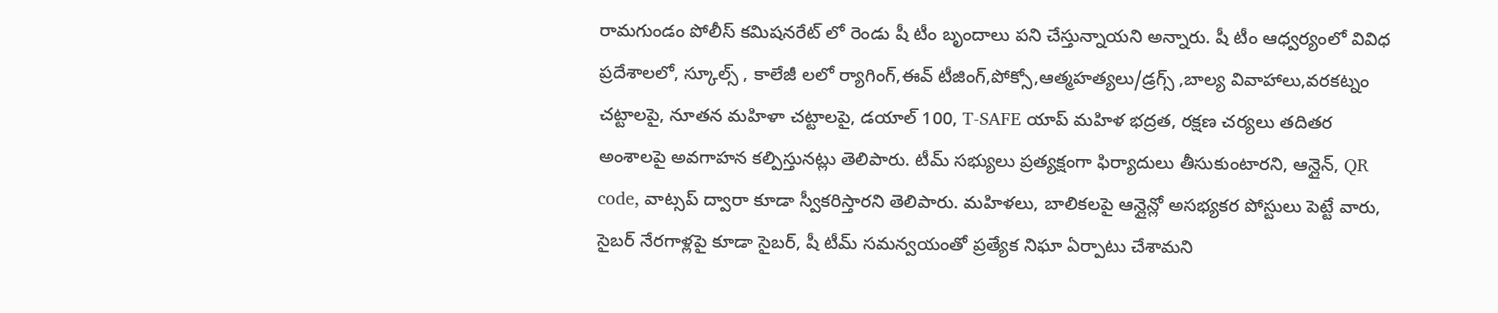రామగుండం పోలీస్ కమిషనరేట్ లో రెండు షీ టీం బృందాలు పని చేస్తున్నాయని అన్నారు. షీ టీం ఆధ్వర్యంలో వివిధ ప్రదేశాలలో, స్కూల్స్ , కాలేజీ లలో ర్యాగింగ్,ఈవ్ టీజింగ్,పోక్సో,ఆత్మహత్యలు/డ్రగ్స్ ,బాల్య వివాహాలు,వరకట్నం చట్టాలపై, నూతన మహిళా చట్టాలపై, డయాల్ 100, T-SAFE యాప్ మహిళ భద్రత, రక్షణ చర్యలు తదితర అంశాలపై అవగాహన కల్పిస్తునట్లు తెలిపారు. టీమ్ సభ్యులు ప్రత్యక్షంగా ఫిర్యాదులు తీసుకుంటారని, ఆన్లైన్, QR code, వాట్సప్ ద్వారా కూడా స్వీకరిస్తారని తెలిపారు. మహిళలు, బాలికలపై ఆన్లైన్లో అసభ్యకర పోస్టులు పెట్టే వారు, సైబర్ నేరగాళ్లపై కూడా సైబర్, షీ టీమ్ సమన్వయంతో ప్రత్యేక నిఘా ఏర్పాటు చేశామని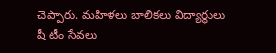చెప్పారు. మహిళలు బాలికలు విద్యార్థులు షీ టీం సేవలు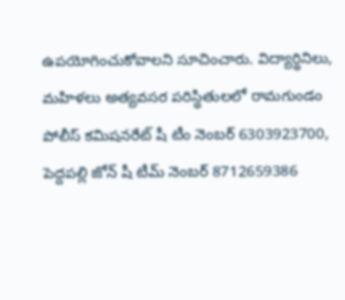ఉపయోగించుకోవాలని సూచించారు. విద్యార్థినిలు, మహిళలు అత్యవసర పరిస్థితులలో రామగుండం పోలీస్ కమిషనరేట్ షీ టీం నెంబర్ 6303923700, పెద్దపల్లి జోన్ షీ టీమ్ నెంబర్ 8712659386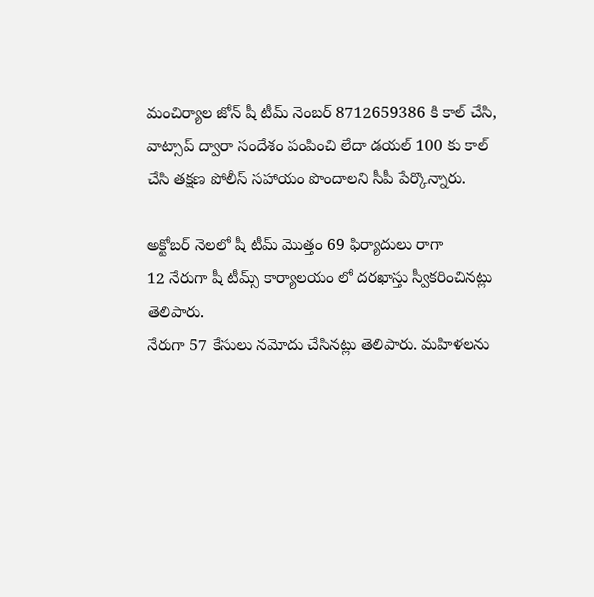మంచిర్యాల జోన్ షీ టీమ్ నెంబర్ 8712659386 కి కాల్ చేసి, వాట్సాప్ ద్వారా సందేశం పంపించి లేదా డయల్ 100 కు కాల్ చేసి తక్షణ పోలీస్ సహాయం పొందాలని సీపీ పేర్కొన్నారు.

అక్టోబర్ నెలలో షీ టీమ్ మొత్తం 69 ఫిర్యాదులు రాగా
12 నేరుగా షీ టీమ్స్ కార్యాలయం లో దరఖాస్తు స్వీకరించినట్లు తెలిపారు.
నేరుగా 57 కేసులు నమోదు చేసినట్లు తెలిపారు. మహిళలను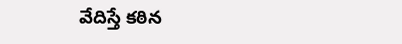వేదిస్తే కఠిన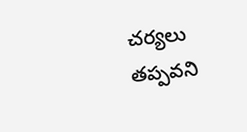చర్యలు తప్పవని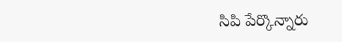సిపి పేర్కొన్నారు